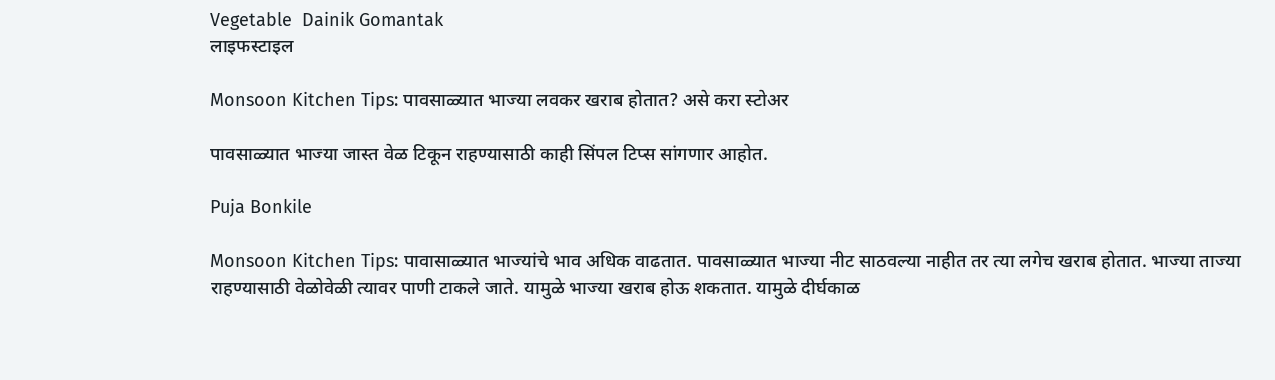Vegetable  Dainik Gomantak
लाइफस्टाइल

Monsoon Kitchen Tips: पावसाळ्यात भाज्या लवकर खराब होतात? असे करा स्टोअर

पावसाळ्यात भाज्या जास्त वेळ टिकून राहण्यासाठी काही सिंपल टिप्स सांगणार आहोत.

Puja Bonkile

Monsoon Kitchen Tips: पावासाळ्यात भाज्यांचे भाव अधिक वाढतात. पावसाळ्यात भाज्या नीट साठवल्या नाहीत तर त्या लगेच खराब होतात. भाज्या ताज्या राहण्यासाठी वेळोवेळी त्यावर पाणी टाकले जाते. यामुळे भाज्या खराब होऊ शकतात. यामुळे दीर्घकाळ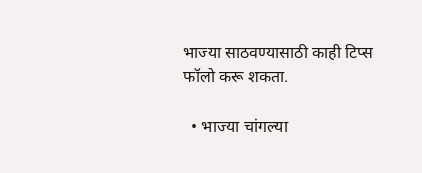भाज्या साठवण्यासाठी काही टिप्स फॉलो करू शकता.

  • भाज्या चांगल्या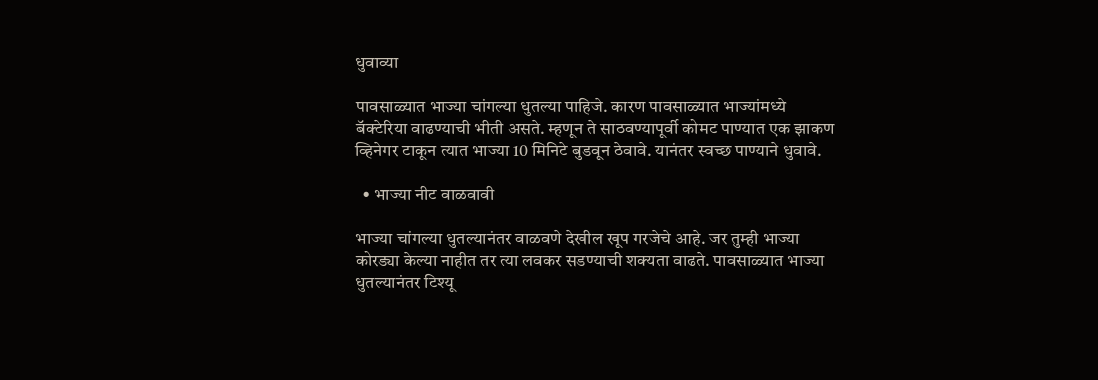धुवाव्या

पावसाळ्यात भाज्या चांगल्या धुतल्या पाहिजे. कारण पावसाळ्यात भाज्यांमध्ये बॅक्टेरिया वाढण्याची भीती असते. म्हणून ते साठवण्यापूर्वी कोमट पाण्यात एक झाकण व्हिनेगर टाकून त्यात भाज्या 10 मिनिटे बुडवून ठेवावे. यानंतर स्वच्छ पाण्याने धुवावे.

  • भाज्या नीट वाळवावी

भाज्या चांगल्या धुतल्यानंतर वाळवणे देखील खूप गरजेचे आहे. जर तुम्ही भाज्या कोरड्या केल्या नाहीत तर त्या लवकर सडण्याची शक्यता वाढते. पावसाळ्यात भाज्या धुतल्यानंतर टिश्यू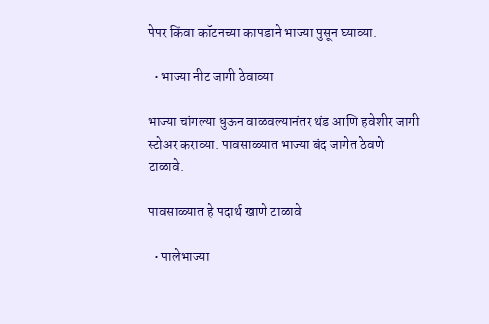पेपर किंवा कॉटनच्या कापडाने भाज्या पुसून घ्याव्या.

  • भाज्या नीट जागी ठेवाव्या

भाज्या चांगल्या धुऊन वाळवल्यानंतर थंड आणि हवेशीर जागी स्टोअर कराव्या. पावसाळ्यात भाज्या बंद जागेत ठेवणे टाळावे.

पावसाळ्यात हे पदार्थ खाणे टाळावे

  • पालेभाज्या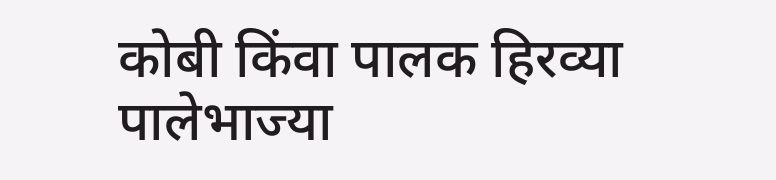कोबी किंवा पालक हिरव्या पालेभाज्या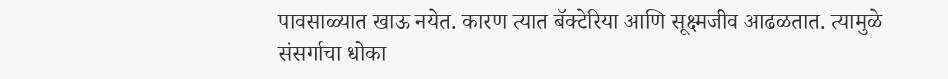पावसाळ्यात खाऊ नयेत. कारण त्यात बॅक्टेरिया आणि सूक्ष्मजीव आढळतात. त्यामुळे संसर्गाचा धोका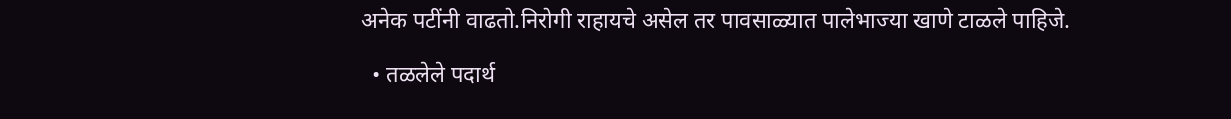अनेक पटींनी वाढतो.निरोगी राहायचे असेल तर पावसाळ्यात पालेभाज्या खाणे टाळले पाहिजे.

  • तळलेले पदार्थ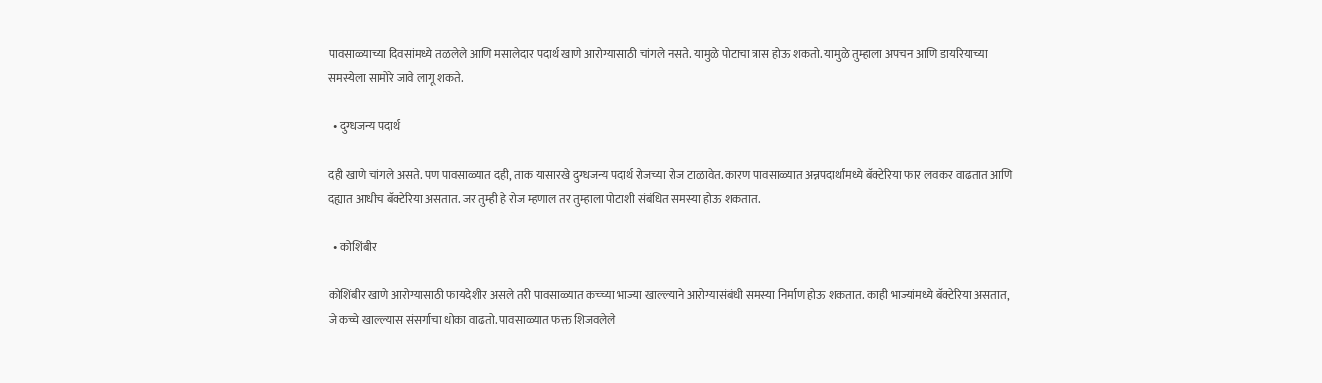पावसाळ्याच्या दिवसांमध्ये तळलेले आणि मसालेदार पदार्थ खाणे आरोग्यासाठी चांगले नसते. यामुळे पोटाचा त्रास होऊ शकतो. यामुळे तुम्हाला अपचन आणि डायरियाच्या समस्येला सामोरे जावे लागू शकते.

  • दुग्धजन्य पदार्थ

दही खाणे चांगले असते. पण पावसाळ्यात दही, ताक यासारखे दुग्धजन्य पदार्थ रोजच्या रोज टाळावेत. कारण पावसाळ्यात अन्नपदार्थांमध्ये बॅक्टेरिया फार लवकर वाढतात आणि दह्यात आधीच बॅक्टेरिया असतात. जर तुम्ही हे रोज म्हणाल तर तुम्हाला पोटाशी संबंधित समस्या होऊ शकतात.

  • कोशिंबीर

कोशिंबीर खाणे आरोग्यासाठी फायदेशीर असले तरी पावसाळ्यात कच्च्या भाज्या खाल्ल्याने आरोग्यासंबंधी समस्या निर्माण होऊ शकतात. काही भाज्यांमध्ये बॅक्टेरिया असतात, जे कच्चे खाल्ल्यास संसर्गाचा धोका वाढतो. पावसाळ्यात फक्त शिजवलेले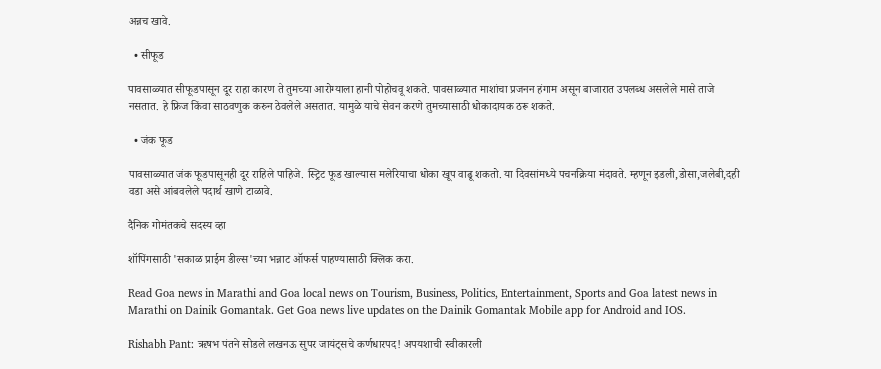अन्नच खावे.

  • सीफूड

पावसाळ्यात सीफूडपासून दूर राहा कारण ते तुमच्या आरोग्याला हानी पोहोचवू शकते. पावसाळ्यात माशांचा प्रजनन हंगाम असून बाजारात उपलब्ध असलेले मासे ताजे नसतात. हे फ्रिज किंवा साठवणुक करुन ठेवलेले असतात. यामुळे याचे सेवन करणे तुमच्यासाठी धोकादायक ठरू शकते.

  • जंक फूड

पावसाळ्यात जंक फूडपासूनही दूर राहिले पाहिजे. स्ट्रिट फूड खाल्यास मलेरियाचा धोका खूप वाढू शकतो. या दिवसांमध्ये पचनक्रिया मंदावते. म्हणून इडली,डोसा,जलेबी,दही वडा असे आंबवलेले पदार्थ खाणे टाळावे.

दैनिक गोमंतकचे सदस्य व्हा

शॉपिंगसाठी 'सकाळ प्राईम डील्स'च्या भन्नाट ऑफर्स पाहण्यासाठी क्लिक करा.

Read Goa news in Marathi and Goa local news on Tourism, Business, Politics, Entertainment, Sports and Goa latest news in Marathi on Dainik Gomantak. Get Goa news live updates on the Dainik Gomantak Mobile app for Android and IOS.

Rishabh Pant: ऋषभ पंतने सोडले लखनऊ सुपर जायंट्सचे कर्णधारपद! अपयशाची स्वीकारली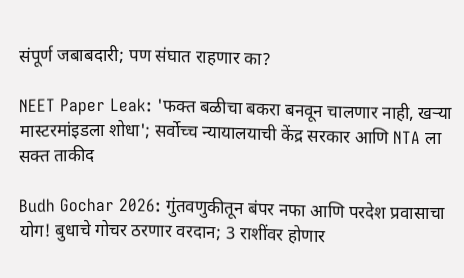संपूर्ण जबाबदारी; पण संघात राहणार का?

NEET Paper Leak: 'फक्त बळीचा बकरा बनवून चालणार नाही, खऱ्या मास्टरमांइडला शोधा'; सर्वोच्च न्यायालयाची केंद्र सरकार आणि NTA ला सक्त ताकीद

Budh Gochar 2026: गुंतवणुकीतून बंपर नफा आणि परदेश प्रवासाचा योग! बुधाचे गोचर ठरणार वरदान; 3 राशींवर होणार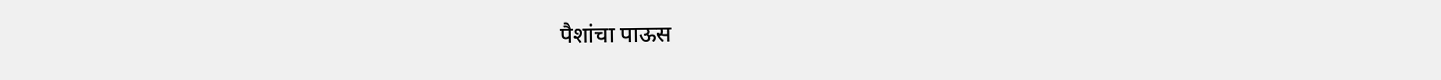पैशांचा पाऊस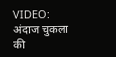VIDEO: अंदाज चुकला की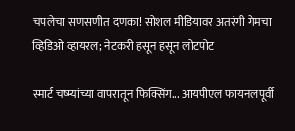चपलेचा सणसणीत दणका! सोशल मीडियावर अतरंगी गेमचा व्हिडिओ व्हायरल; नेटकरी हसून हसून लोटपोट

स्मार्ट चष्म्यांच्या वापरातून फिक्सिंग... आयपीएल फायनलपूर्वी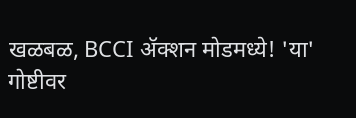खळबळ, BCCI ॲक्शन मोडमध्ये! 'या' गोष्टीवर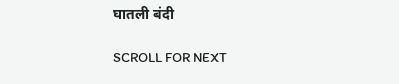घातली बंदी

SCROLL FOR NEXT